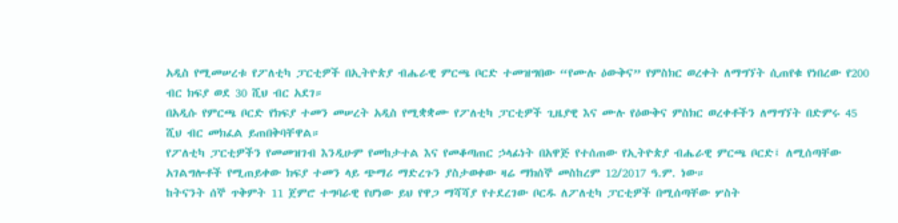አዲስ የሚመሠረቱ የፖለቲካ ፓርቲዎች በኢትዮጵያ ብሔራዊ ምርጫ ቦርድ ተመዝግበው “የሙሉ ዕውቅና” የምስክር ወረቀት ለማግኘት ሲጠየቁ የነበረው የ200 ብር ክፍያ ወደ 30 ሺህ ብር አደገ።
በአዲሱ የምርጫ ቦርድ የክፍያ ተመን መሠረት አዲስ የሚቋቋሙ የፖለቲካ ፓርቲዎች ጊዜያዊ እና ሙሉ የዕውቅና ምስክር ወረቀቶችን ለማግኘት በድምሩ 45 ሺህ ብር መክፈል ይጠበቅባቸዋል።
የፖለቲካ ፓርቲዎችን የመመዝገብ እንዲሁም የመከታተል እና የመቆጣጠር ኃላፊነት በአዋጅ የተሰጠው የኢትዮጵያ ብሔራዊ ምርጫ ቦርድ፤ ለሚሰጣቸው አገልግሎቶች የሚጠይቀው ክፍያ ተመን ላይ ጭማሪ ማድረጉን ያስታወቀው ዛሬ ማክሰኞ መስከረም 12/2017 ዓ.ም. ነው።
ከትናንት ሰኞ ጥቅምት 11 ጀምሮ ተግባራዊ የሆነው ይህ የዋጋ ማሻሻያ የተደረገው ቦርዱ ለፖለቲካ ፓርቲዎች በሚሰጣቸው ሦስት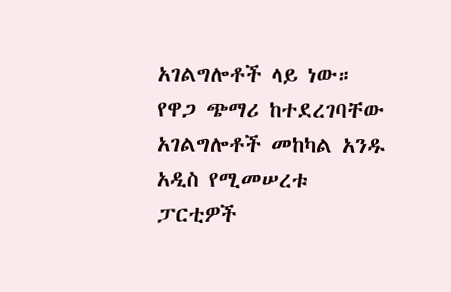አገልግሎቶች ላይ ነው።
የዋጋ ጭማሪ ከተደረገባቸው አገልግሎቶች መከካል አንዱ አዲስ የሚመሠረቱ ፓርቲዎች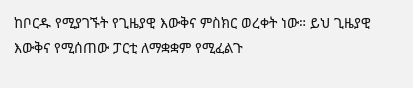ከቦርዱ የሚያገኙት የጊዜያዊ እውቅና ምስክር ወረቀት ነው። ይህ ጊዜያዊ እውቅና የሚሰጠው ፓርቲ ለማቋቋም የሚፈልጉ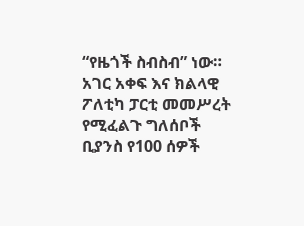“የዜጎች ስብስብ” ነው።
አገር አቀፍ እና ክልላዊ ፖለቲካ ፓርቲ መመሥረት የሚፈልጉ ግለሰቦች ቢያንስ የ100 ሰዎች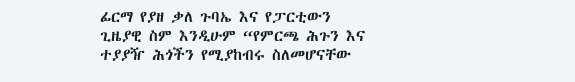ፊርማ የያዘ ቃለ ጉባኤ እና የፓርቲውን ጊዜያዊ ስም እንዲሁም “የምርጫ ሕጉን እና ተያያዥ ሕጎችን የሚያከብሩ ስለመሆናቸው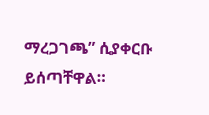ማረጋገጫ” ሲያቀርቡ ይሰጣቸዋል።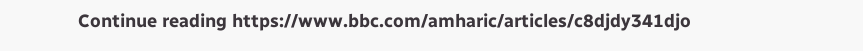Continue reading https://www.bbc.com/amharic/articles/c8djdy341djo